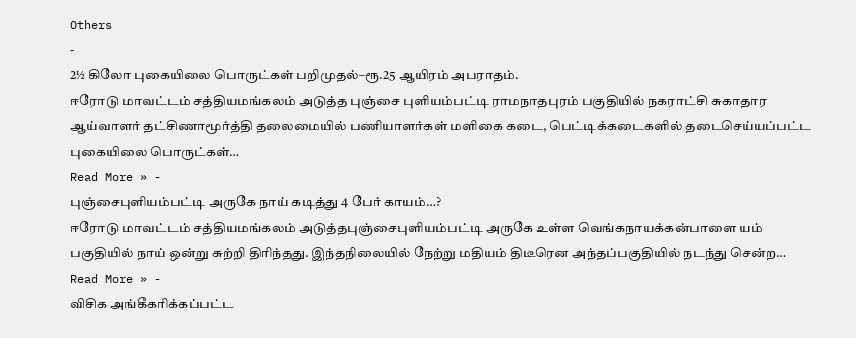Others
-
2½ கிலோ புகையிலை பொருட்கள் பறிமுதல்–ரூ.25 ஆயிரம் அபராதம்.
ஈரோடு மாவட்டம் சத்தியமங்கலம் அடுத்த புஞ்சை புளியம்பட்டி ராமநாதபுரம் பகுதியில் நகராட்சி சுகாதார ஆய்வாளர் தட்சிணாமூர்த்தி தலைமையில் பணியாளர்கள் மளிகை கடை, பெட்டிக்கடைகளில் தடைசெய்யப்பட்ட புகையிலை பொருட்கள்…
Read More » -
புஞ்சைபுளியம்பட்டி அருகே நாய் கடித்து 4 பேர் காயம்…?
ஈரோடு மாவட்டம் சத்தியமங்கலம் அடுத்தபுஞ்சைபுளியம்பட்டி அருகே உள்ள வெங்கநாயக்கன்பாளை யம் பகுதியில் நாய் ஒன்று சுற்றி திரிந்தது. இந்தநிலையில் நேற்று மதியம் திடீரென அந்தப்பகுதியில் நடந்து சென்ற…
Read More » -
விசிக அங்கீகரிக்கப்பட்ட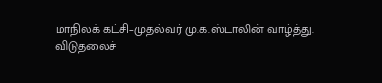மாநிலக் கட்சி–முதல்வர் மு.க.ஸ்டாலின் வாழ்த்து.
விடுதலைச்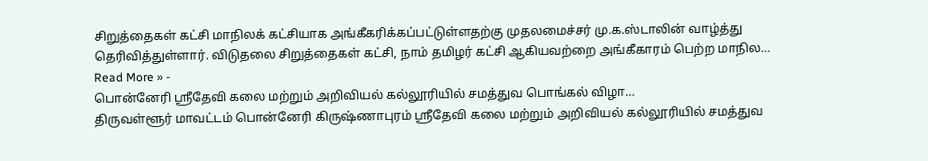சிறுத்தைகள் கட்சி மாநிலக் கட்சியாக அங்கீகரிக்கப்பட்டுள்ளதற்கு முதலமைச்சர் மு.க.ஸ்டாலின் வாழ்த்து தெரிவித்துள்ளார். விடுதலை சிறுத்தைகள் கட்சி, நாம் தமிழர் கட்சி ஆகியவற்றை அங்கீகாரம் பெற்ற மாநில…
Read More » -
பொன்னேரி ஸ்ரீதேவி கலை மற்றும் அறிவியல் கல்லூரியில் சமத்துவ பொங்கல் விழா…
திருவள்ளூர் மாவட்டம் பொன்னேரி கிருஷ்ணாபுரம் ஸ்ரீதேவி கலை மற்றும் அறிவியல் கல்லூரியில் சமத்துவ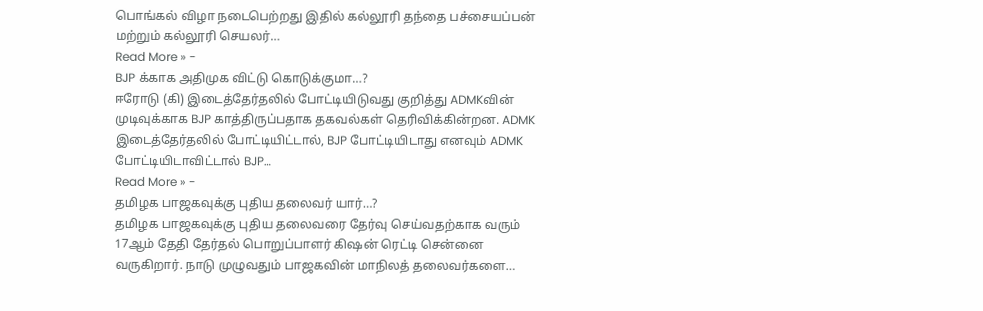பொங்கல் விழா நடைபெற்றது இதில் கல்லூரி தந்தை பச்சையப்பன் மற்றும் கல்லூரி செயலர்…
Read More » -
BJP க்காக அதிமுக விட்டு கொடுக்குமா…?
ஈரோடு (கி) இடைத்தேர்தலில் போட்டியிடுவது குறித்து ADMKவின் முடிவுக்காக BJP காத்திருப்பதாக தகவல்கள் தெரிவிக்கின்றன. ADMK இடைத்தேர்தலில் போட்டியிட்டால், BJP போட்டியிடாது எனவும் ADMK போட்டியிடாவிட்டால் BJP…
Read More » -
தமிழக பாஜகவுக்கு புதிய தலைவர் யார்…?
தமிழக பாஜகவுக்கு புதிய தலைவரை தேர்வு செய்வதற்காக வரும் 17ஆம் தேதி தேர்தல் பொறுப்பாளர் கிஷன் ரெட்டி சென்னை வருகிறார். நாடு முழுவதும் பாஜகவின் மாநிலத் தலைவர்களை…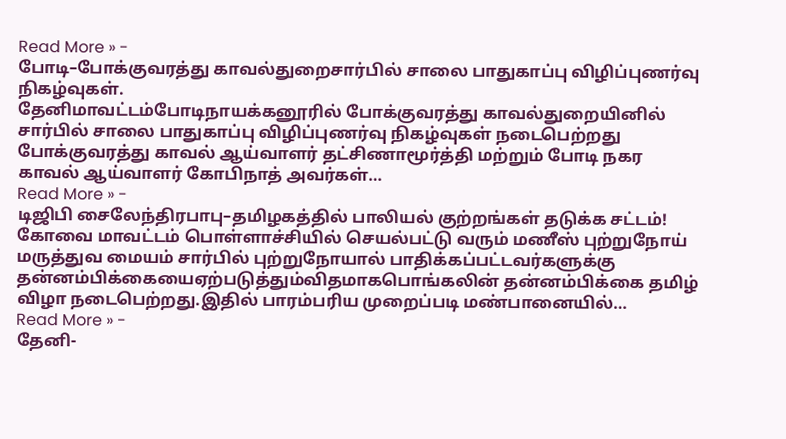Read More » -
போடி–போக்குவரத்து காவல்துறைசார்பில் சாலை பாதுகாப்பு விழிப்புணர்வு நிகழ்வுகள்.
தேனிமாவட்டம்போடிநாயக்கனூரில் போக்குவரத்து காவல்துறையினில் சார்பில் சாலை பாதுகாப்பு விழிப்புணர்வு நிகழ்வுகள் நடைபெற்றது போக்குவரத்து காவல் ஆய்வாளர் தட்சிணாமூர்த்தி மற்றும் போடி நகர காவல் ஆய்வாளர் கோபிநாத் அவர்கள்…
Read More » -
டிஜிபி சைலேந்திரபாபு–தமிழகத்தில் பாலியல் குற்றங்கள் தடுக்க சட்டம்!
கோவை மாவட்டம் பொள்ளாச்சியில் செயல்பட்டு வரும் மணீஸ் புற்றுநோய் மருத்துவ மையம் சார்பில் புற்றுநோயால் பாதிக்கப்பட்டவர்களுக்கு தன்னம்பிக்கையைஏற்படுத்தும்விதமாகபொங்கலின் தன்னம்பிக்கை தமிழ் விழா நடைபெற்றது.இதில் பாரம்பரிய முறைப்படி மண்பானையில்…
Read More » -
தேனி-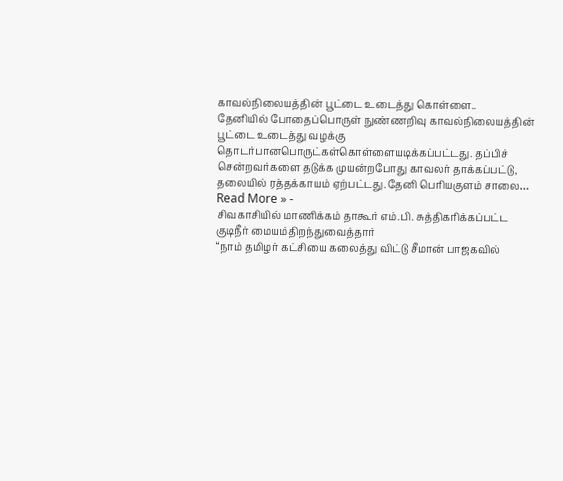காவல்நிலையத்தின் பூட்டை உடைத்து கொள்ளை..
தேனியில் போதைப்பொருள் நுண்ணறிவு காவல்நிலையத்தின் பூட்டை உடைத்து வழக்கு தொடர்பானபொருட்கள்கொள்ளையடிக்கப்பட்டது. தப்பிச் சென்றவர்களை தடுக்க முயன்றபோது காவலர் தாக்கப்பட்டு, தலையில் ரத்தக்காயம் ஏற்பட்டது.தேனி பெரியகுளம் சாலை…
Read More » -
சிவகாசியில் மாணிக்கம் தாகூர் எம்.பி. சுத்திகரிக்கப்பட்ட குடிநீர் மையம்திறந்துவைத்தார்
“நாம் தமிழர் கட்சியை கலைத்து விட்டு சீமான் பாஜகவில்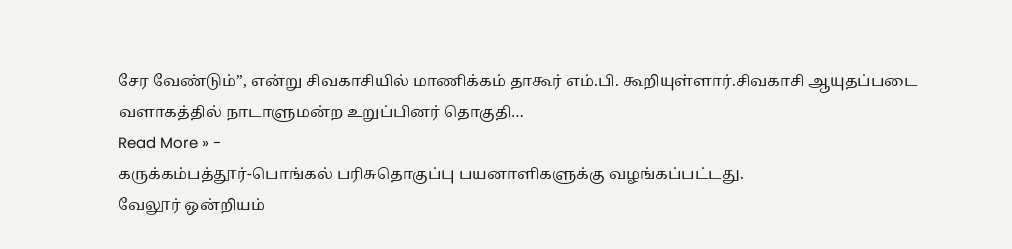சேர வேண்டும்”, என்று சிவகாசியில் மாணிக்கம் தாகூர் எம்.பி. கூறியுள்ளார்.சிவகாசி ஆயுதப்படை வளாகத்தில் நாடாளுமன்ற உறுப்பினர் தொகுதி…
Read More » -
கருக்கம்பத்தூர்-பொங்கல் பரிசுதொகுப்பு பயனாளிகளுக்கு வழங்கப்பட்டது.
வேலூர் ஒன்றியம்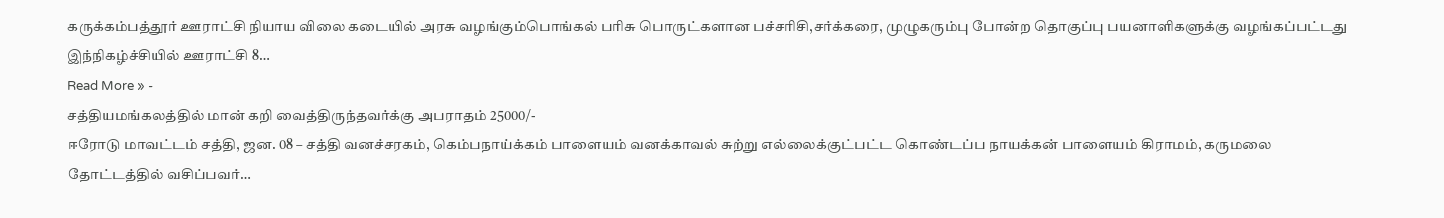கருக்கம்பத்தூர் ஊராட்சி நியாய விலை கடையில் அரசு வழங்கும்பொங்கல் பரிசு பொருட்களான பச்சரிசி,சர்க்கரை, முழுகரும்பு போன்ற தொகுப்பு பயனாளிகளுக்கு வழங்கப்பட்டது இந்நிகழ்ச்சியில் ஊராட்சி 8…
Read More » -
சத்தியமங்கலத்தில் மான் கறி வைத்திருந்தவர்க்கு அபராதம் 25000/-
ஈரோடு மாவட்டம் சத்தி, ஜன. 08 – சத்தி வனச்சரகம், கெம்பநாய்க்கம் பாளையம் வனக்காவல் சுற்று எல்லைக்குட்பட்ட கொண்டப்ப நாயக்கன் பாளையம் கிராமம், கருமலை தோட்டத்தில் வசிப்பவர்…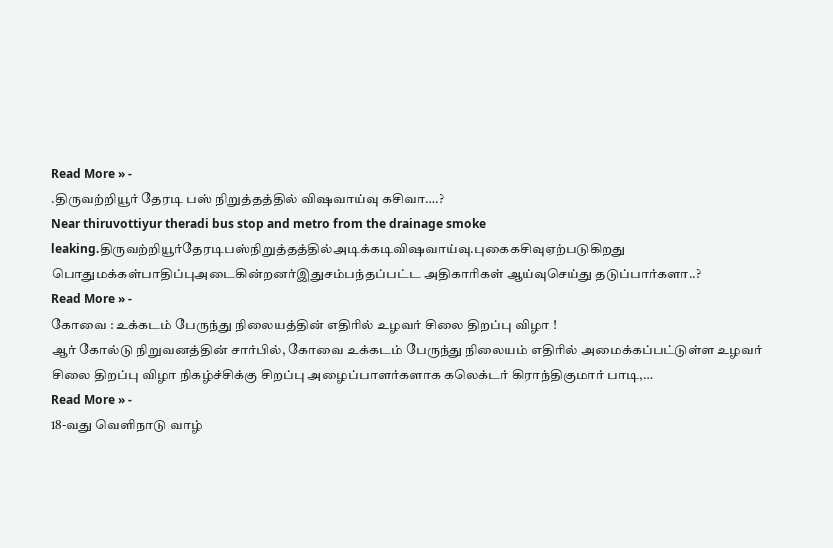Read More » -
.திருவற்றியூர் தேரடி பஸ் நிறுத்தத்தில் விஷவாய்வு கசிவா….?
Near thiruvottiyur theradi bus stop and metro from the drainage smoke leaking.திருவற்றியூர்தேரடிபஸ்நிறுத்தத்தில்அடிக்கடிவிஷவாய்வு.புகைகசிவுஏற்படுகிறது பொதுமக்கள்பாதிப்புஅடைகின்றனர்இதுசம்பந்தப்பட்ட அதிகாரிகள் ஆய்வுசெய்து தடுப்பார்களா..?
Read More » -
கோவை : உக்கடம் பேருந்து நிலையத்தின் எதிரில் உழவர் சிலை திறப்பு விழா !
ஆர் கோல்டு நிறுவனத்தின் சார்பில், கோவை உக்கடம் பேருந்து நிலையம் எதிரில் அமைக்கப்பட்டுள்ள உழவர் சிலை திறப்பு விழா நிகழ்ச்சிக்கு சிறப்பு அழைப்பாளர்களாக கலெக்டர் கிராந்திகுமார் பாடி,…
Read More » -
18-வது வெளிநாடு வாழ்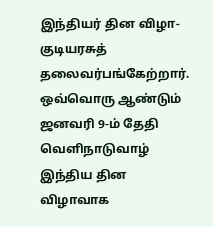இந்தியர் தின விழா-குடியரசுத் தலைவர்பங்கேற்றார்.
ஒவ்வொரு ஆண்டும் ஜனவரி 9-ம் தேதி வெளிநாடுவாழ் இந்திய தின விழாவாக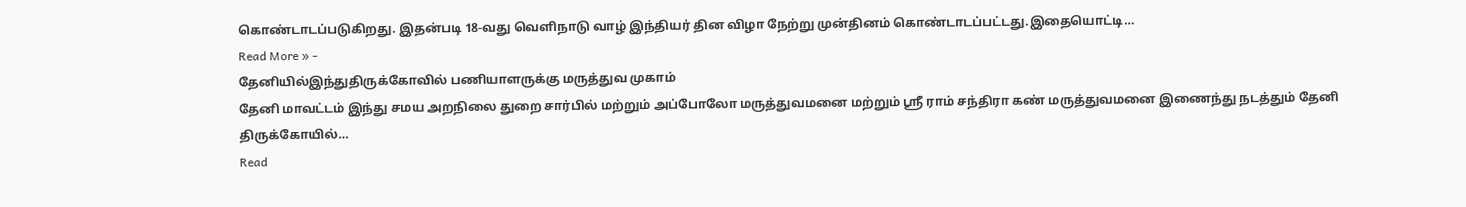கொண்டாடப்படுகிறது. இதன்படி 18-வது வெளிநாடு வாழ் இந்தியர் தின விழா நேற்று முன்தினம் கொண்டாடப்பட்டது.இதையொட்டி…
Read More » -
தேனியில்இந்துதிருக்கோவில் பணியாளருக்கு மருத்துவ முகாம்
தேனி மாவட்டம் இந்து சமய அறநிலை துறை சார்பில் மற்றும் அப்போலோ மருத்துவமனை மற்றும் ஸ்ரீ ராம் சந்திரா கண் மருத்துவமனை இணைந்து நடத்தும் தேனி திருக்கோயில்…
Read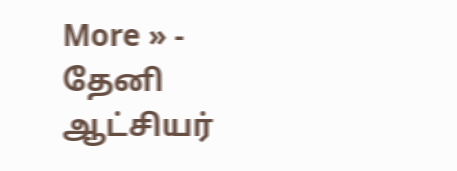More » -
தேனி ஆட்சியர்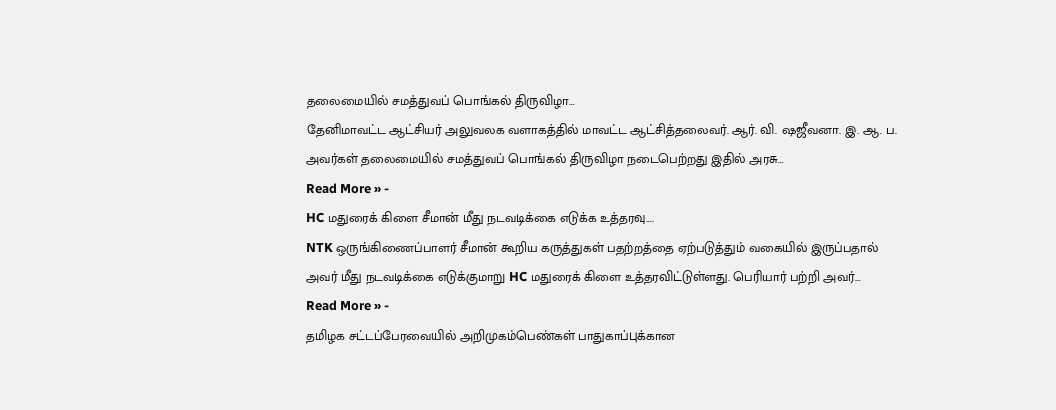தலைமையில் சமத்துவப் பொங்கல் திருவிழா…
தேனிமாவட்ட ஆட்சியர் அலுவலக வளாகத்தில் மாவட்ட ஆட்சித்தலைவர். ஆர். வி. ஷஜீவனா. இ. ஆ. ப. அவர்கள் தலைமையில் சமத்துவப் பொங்கல் திருவிழா நடைபெற்றது இதில் அரசு…
Read More » -
HC மதுரைக் கிளை சீமான் மீது நடவடிக்கை எடுக்க உத்தரவு….
NTK ஒருங்கிணைப்பாளர் சீமான் கூறிய கருத்துகள் பதற்றத்தை ஏற்படுத்தும் வகையில் இருப்பதால் அவர் மீது நடவடிக்கை எடுக்குமாறு HC மதுரைக் கிளை உத்தரவிட்டுள்ளது. பெரியார் பற்றி அவர்…
Read More » -
தமிழக சட்டப்பேரவையில் அறிமுகம்பெண்கள் பாதுகாப்புக்கான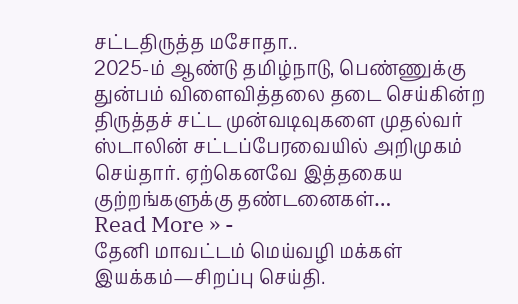சட்டதிருத்த மசோதா..
2025-ம் ஆண்டு தமிழ்நாடு, பெண்ணுக்கு துன்பம் விளைவித்தலை தடை செய்கின்ற திருத்தச் சட்ட முன்வடிவுகளை முதல்வர் ஸ்டாலின் சட்டப்பேரவையில் அறிமுகம் செய்தார். ஏற்கெனவே இத்தகைய குற்றங்களுக்கு தண்டனைகள்…
Read More » -
தேனி மாவட்டம் மெய்வழி மக்கள் இயக்கம்—சிறப்பு செய்தி.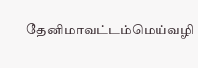தேனிமாவட்டம்மெய்வழி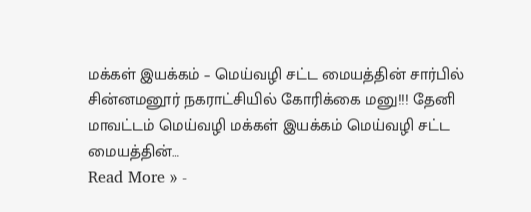மக்கள் இயக்கம் – மெய்வழி சட்ட மையத்தின் சார்பில் சின்னமனூர் நகராட்சியில் கோரிக்கை மனு!!! தேனி மாவட்டம் மெய்வழி மக்கள் இயக்கம் மெய்வழி சட்ட மையத்தின்…
Read More » -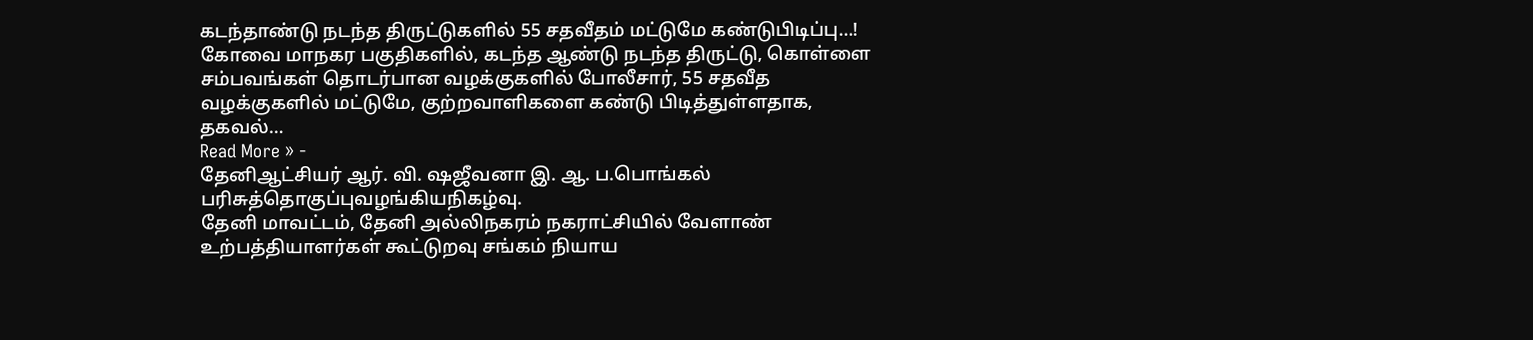கடந்தாண்டு நடந்த திருட்டுகளில் 55 சதவீதம் மட்டுமே கண்டுபிடிப்பு…!
கோவை மாநகர பகுதிகளில், கடந்த ஆண்டு நடந்த திருட்டு, கொள்ளை சம்பவங்கள் தொடர்பான வழக்குகளில் போலீசார், 55 சதவீத வழக்குகளில் மட்டுமே, குற்றவாளிகளை கண்டு பிடித்துள்ளதாக, தகவல்…
Read More » -
தேனிஆட்சியர் ஆர். வி. ஷஜீவனா இ. ஆ. ப.பொங்கல் பரிசுத்தொகுப்புவழங்கியநிகழ்வு.
தேனி மாவட்டம், தேனி அல்லிநகரம் நகராட்சியில் வேளாண் உற்பத்தியாளர்கள் கூட்டுறவு சங்கம் நியாய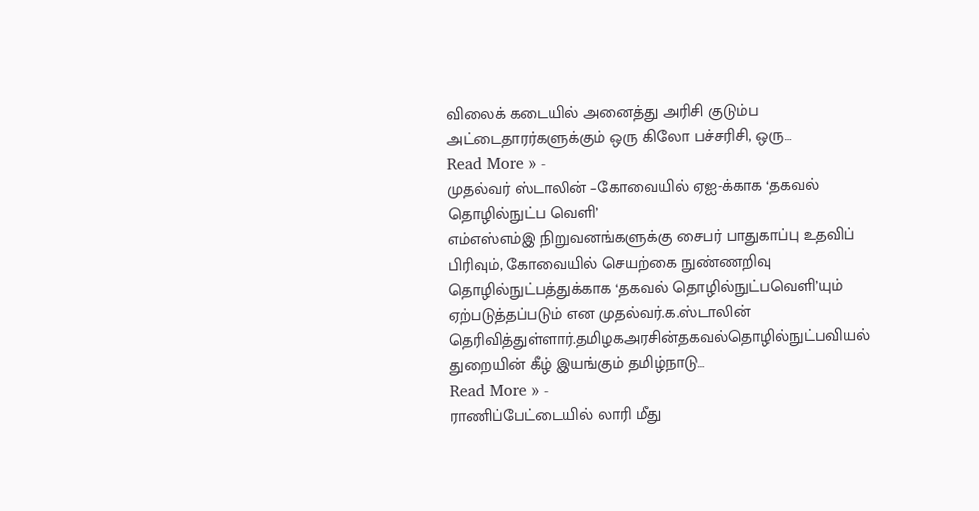விலைக் கடையில் அனைத்து அரிசி குடும்ப அட்டைதாரர்களுக்கும் ஒரு கிலோ பச்சரிசி, ஒரு…
Read More » -
முதல்வர் ஸ்டாலின் –கோவையில் ஏஐ-க்காக ‘தகவல் தொழில்நுட்ப வெளி’
எம்எஸ்எம்இ நிறுவனங்களுக்கு சைபர் பாதுகாப்பு உதவிப் பிரிவும், கோவையில் செயற்கை நுண்ணறிவு தொழில்நுட்பத்துக்காக ‘தகவல் தொழில்நுட்பவெளி’யும் ஏற்படுத்தப்படும் என முதல்வர்.க.ஸ்டாலின் தெரிவித்துள்ளார்.தமிழகஅரசின்தகவல்தொழில்நுட்பவியல் துறையின் கீழ் இயங்கும் தமிழ்நாடு…
Read More » -
ராணிப்பேட்டையில் லாரி மீது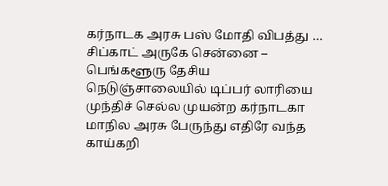கர்நாடக அரசு பஸ் மோதி விபத்து …
சிப்காட் அருகே சென்னை – பெங்களூரு தேசிய நெடுஞ்சாலையில் டிப்பர் லாரியை முந்திச் செல்ல முயன்ற கர்நாடகா மாநில அரசு பேருந்து எதிரே வந்த காய்கறி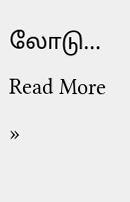லோடு…
Read More »